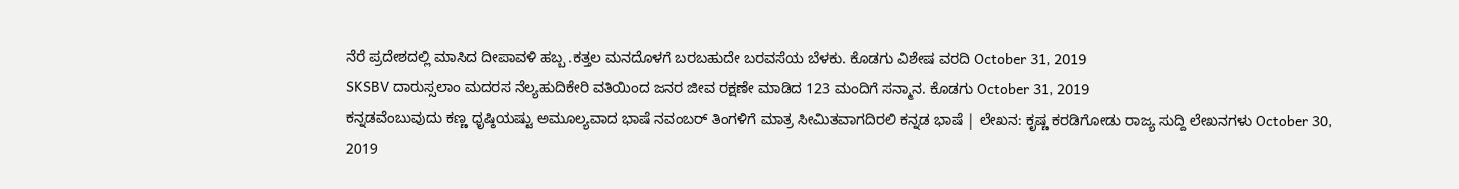ನೆರೆ ಪ್ರದೇಶದಲ್ಲಿ ಮಾಸಿದ ದೀಪಾವಳಿ ಹಬ್ಬ .ಕತ್ತಲ ಮನದೊಳಗೆ ಬರಬಹುದೇ ಬರವಸೆಯ ಬೆಳಕು. ಕೊಡಗು ವಿಶೇಷ ವರದಿ October 31, 2019
SKSBV ದಾರುಸ್ಸಲಾಂ ಮದರಸ ನೆಲ್ಯಹುದಿಕೇರಿ ವತಿಯಿಂದ ಜನರ ಜೀವ ರಕ್ಷಣೇ ಮಾಡಿದ 123 ಮಂದಿಗೆ ಸನ್ಮಾನ. ಕೊಡಗು October 31, 2019
ಕನ್ನಡವೆಂಬುವುದು ಕಣ್ಣ ಧೃಷ್ಠಿಯಷ್ಟು ಅಮೂಲ್ಯವಾದ ಭಾಷೆ ನವಂಬರ್ ತಿಂಗಳಿಗೆ ಮಾತ್ರ ಸೀಮಿತವಾಗದಿರಲಿ ಕನ್ನಡ ಭಾಷೆ | ಲೇಖನ: ಕೃಷ್ಣ ಕರಡಿಗೋಡು ರಾಜ್ಯ ಸುದ್ದಿ ಲೇಖನಗಳು October 30, 2019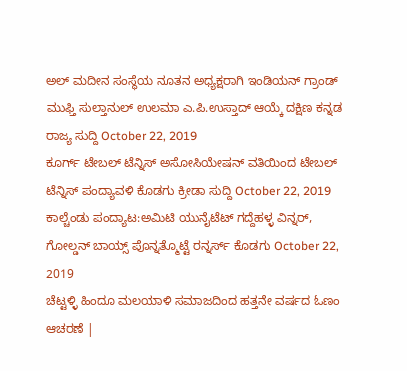ಅಲ್ ಮದೀನ ಸಂಸ್ಥೆಯ ನೂತನ ಅಧ್ಯಕ್ಷರಾಗಿ ಇಂಡಿಯನ್ ಗ್ರಾಂಡ್ ಮುಫ್ತಿ ಸುಲ್ತಾನುಲ್ ಉಲಮಾ ಎ.ಪಿ.ಉಸ್ತಾದ್ ಆಯ್ಕೆ ದಕ್ಷಿಣ ಕನ್ನಡ ರಾಜ್ಯ ಸುದ್ದಿ October 22, 2019
ಕೂರ್ಗ್ ಟೇಬಲ್ ಟೆನ್ನಿಸ್ ಅಸೋಸಿಯೇಷನ್ ವತಿಯಿಂದ ಟೇಬಲ್ ಟೆನ್ನಿಸ್ ಪಂದ್ಯಾವಳಿ ಕೊಡಗು ಕ್ರೀಡಾ ಸುದ್ದಿ October 22, 2019
ಕಾಲ್ಚೆಂಡು ಪಂದ್ಯಾಟ:ಅಮಿಟಿ ಯುನೈಟೆಟ್ ಗದ್ದೆಹಳ್ಳ ವಿನ್ನರ್, ಗೋಲ್ಡನ್ ಬಾಯ್ಸ್ ಪೊನ್ನತ್ಮೊಟ್ಟೆ ರನ್ನರ್ಸ್ ಕೊಡಗು October 22, 2019
ಚೆಟ್ಟಳ್ಳಿ ಹಿಂದೂ ಮಲಯಾಳಿ ಸಮಾಜದಿಂದ ಹತ್ತನೇ ವರ್ಷದ ಓಣಂ ಆಚರಣೆ |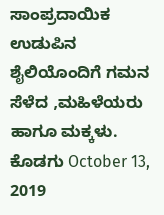ಸಾಂಪ್ರದಾಯಿಕ ಉಡುಪಿನ ಶೈಲಿಯೊಂದಿಗೆ ಗಮನ ಸೆಳೆದ ,ಮಹಿಳೆಯರು ಹಾಗೂ ಮಕ್ಕಳು. ಕೊಡಗು October 13, 2019